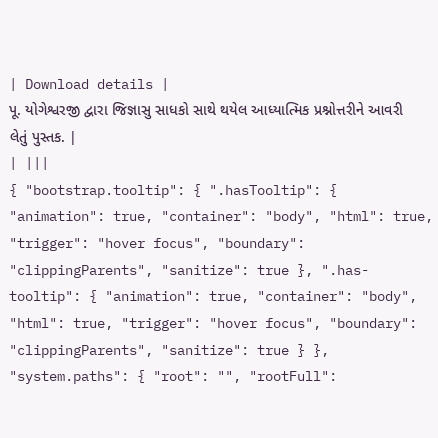| Download details |
પૂ. યોગેશ્વરજી દ્વારા જિજ્ઞાસુ સાધકો સાથે થયેલ આધ્યાત્મિક પ્રશ્નોત્તરીને આવરી લેતું પુસ્તક. |
| |||
{ "bootstrap.tooltip": { ".hasTooltip": { "animation": true, "container": "body", "html": true, "trigger": "hover focus", "boundary": "clippingParents", "sanitize": true }, ".has-tooltip": { "animation": true, "container": "body", "html": true, "trigger": "hover focus", "boundary": "clippingParents", "sanitize": true } }, "system.paths": { "root": "", "rootFull":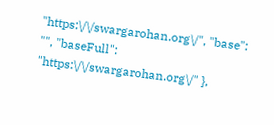"https:\/\/swargarohan.org\/", "base": "", "baseFull": "https:\/\/swargarohan.org\/" },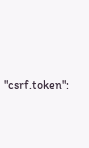"csrf.token":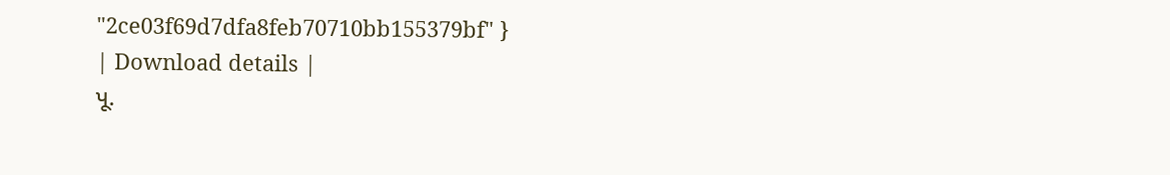"2ce03f69d7dfa8feb70710bb155379bf" }
| Download details |
પૂ.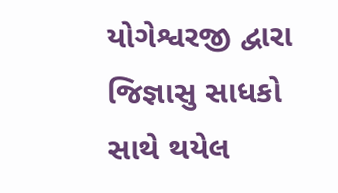યોગેશ્વરજી દ્વારા જિજ્ઞાસુ સાધકો સાથે થયેલ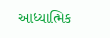આધ્યાત્મિક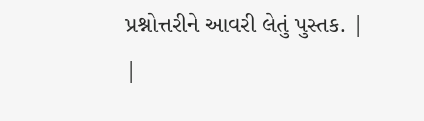પ્રશ્નોત્તરીને આવરી લેતું પુસ્તક. |
|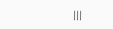|||